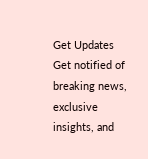Get Updates
Get notified of breaking news, exclusive insights, and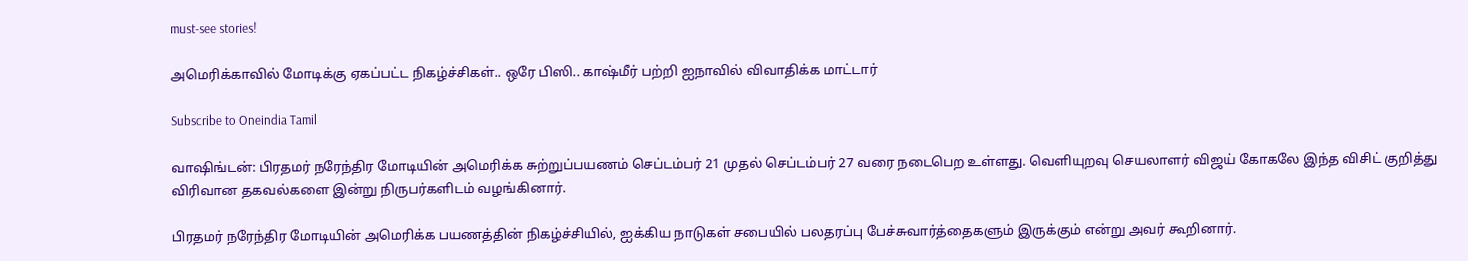must-see stories!

அமெரிக்காவில் மோடிக்கு ஏகப்பட்ட நிகழ்ச்சிகள்.. ஒரே பிஸி.. காஷ்மீர் பற்றி ஐநாவில் விவாதிக்க மாட்டார்

Subscribe to Oneindia Tamil

வாஷிங்டன்: பிரதமர் நரேந்திர மோடியின் அமெரிக்க சுற்றுப்பயணம் செப்டம்பர் 21 முதல் செப்டம்பர் 27 வரை நடைபெற உள்ளது. வெளியுறவு செயலாளர் விஜய் கோகலே இந்த விசிட் குறித்து விரிவான தகவல்களை இன்று நிருபர்களிடம் வழங்கினார்.

பிரதமர் நரேந்திர மோடியின் அமெரிக்க பயணத்தின் நிகழ்ச்சியில், ஐக்கிய நாடுகள் சபையில் பலதரப்பு பேச்சுவார்த்தைகளும் இருக்கும் என்று அவர் கூறினார்.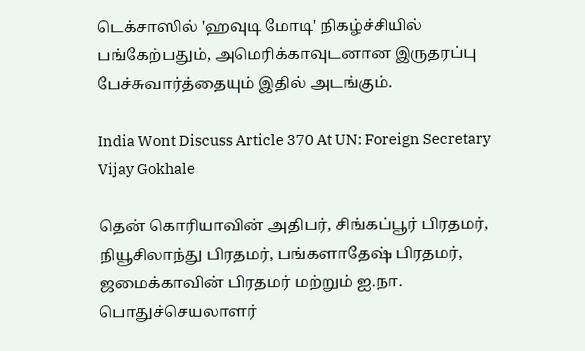டெக்சாஸில் 'ஹவுடி மோடி' நிகழ்ச்சியில் பங்கேற்பதும், அமெரிக்காவுடனான இருதரப்பு பேச்சுவார்த்தையும் இதில் அடங்கும்.

India Wont Discuss Article 370 At UN: Foreign Secretary Vijay Gokhale

தென் கொரியாவின் அதிபர், சிங்கப்பூர் பிரதமர், நியூசிலாந்து பிரதமர், பங்களாதேஷ் பிரதமர், ஜமைக்காவின் பிரதமர் மற்றும் ஐ.நா. பொதுச்செயலாளர்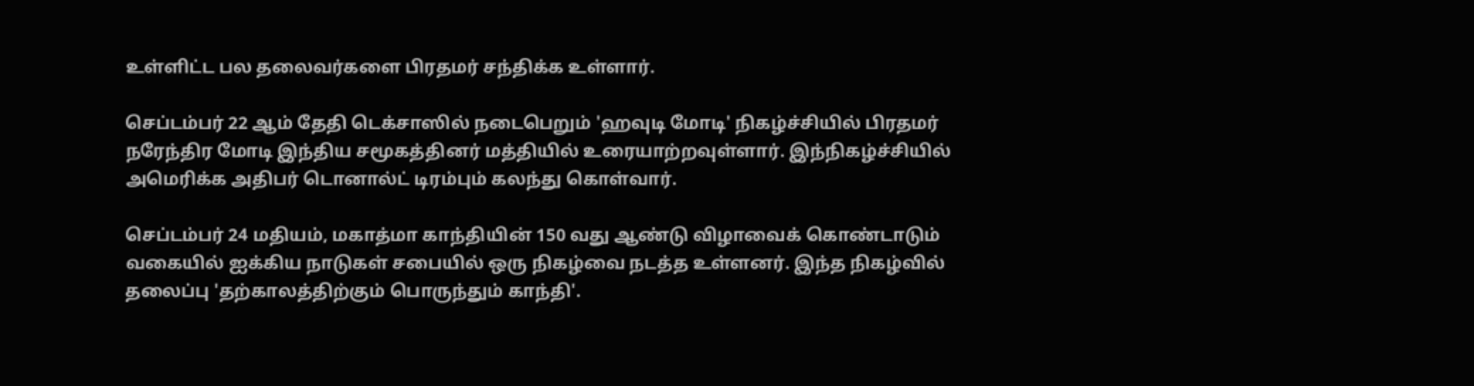உள்ளிட்ட பல தலைவர்களை பிரதமர் சந்திக்க உள்ளார்.

செப்டம்பர் 22 ஆம் தேதி டெக்சாஸில் நடைபெறும் 'ஹவுடி மோடி' நிகழ்ச்சியில் பிரதமர் நரேந்திர மோடி இந்திய சமூகத்தினர் மத்தியில் உரையாற்றவுள்ளார். இந்நிகழ்ச்சியில் அமெரிக்க அதிபர் டொனால்ட் டிரம்பும் கலந்து கொள்வார்.

செப்டம்பர் 24 மதியம், மகாத்மா காந்தியின் 150 வது ஆண்டு விழாவைக் கொண்டாடும் வகையில் ஐக்கிய நாடுகள் சபையில் ஒரு நிகழ்வை நடத்த உள்ளனர். இந்த நிகழ்வில் தலைப்பு 'தற்காலத்திற்கும் பொருந்தும் காந்தி'.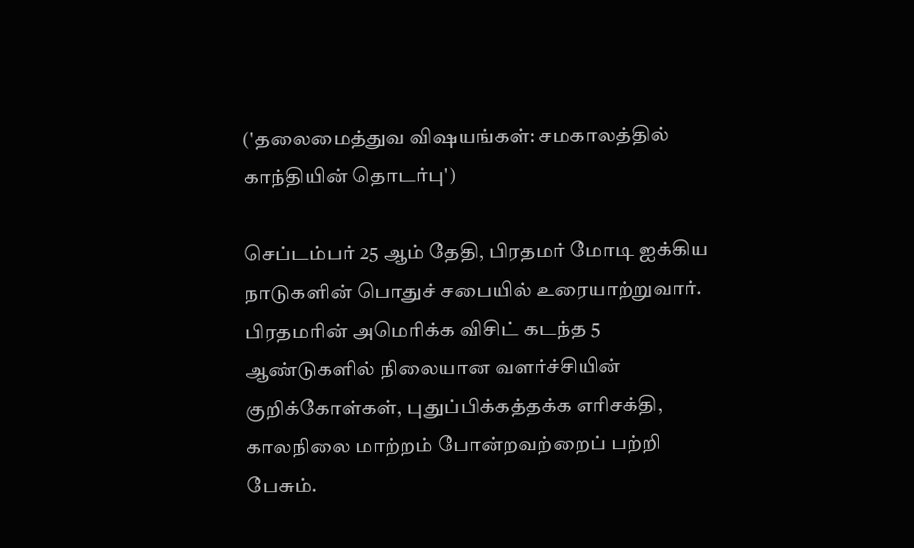('தலைமைத்துவ விஷயங்கள்: சமகாலத்தில் காந்தியின் தொடர்பு')

செப்டம்பர் 25 ஆம் தேதி, பிரதமர் மோடி ஐக்கிய நாடுகளின் பொதுச் சபையில் உரையாற்றுவார். பிரதமரின் அமெரிக்க விசிட் கடந்த 5 ஆண்டுகளில் நிலையான வளர்ச்சியின் குறிக்கோள்கள், புதுப்பிக்கத்தக்க எரிசக்தி, காலநிலை மாற்றம் போன்றவற்றைப் பற்றி பேசும்.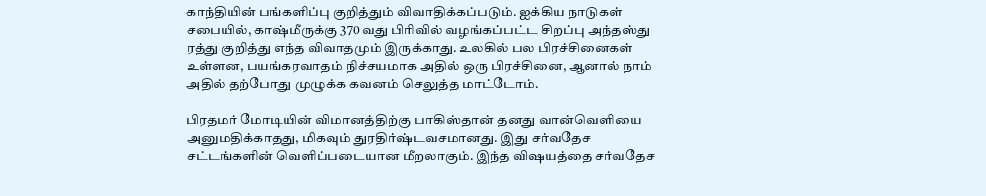காந்தியின் பங்களிப்பு குறித்தும் விவாதிக்கப்படும். ஐக்கிய நாடுகள் சபையில், காஷ்மீருக்கு 370 வது பிரிவில் வழங்கப்பட்ட சிறப்பு அந்தஸ்து ரத்து குறித்து எந்த விவாதமும் இருக்காது. உலகில் பல பிரச்சினைகள் உள்ளன, பயங்கரவாதம் நிச்சயமாக அதில் ஒரு பிரச்சினை, ஆனால் நாம் அதில் தற்போது முழுக்க கவனம் செலுத்த மாட்டோம்.

பிரதமர் மோடியின் விமானத்திற்கு பாகிஸ்தான் தனது வான்வெளியை அனுமதிக்காதது, மிகவும் துரதிர்ஷ்டவசமானது. இது சர்வதேச சட்டங்களின் வெளிப்படையான மீறலாகும். இந்த விஷயத்தை சர்வதேச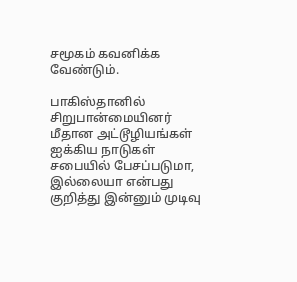சமூகம் கவனிக்க வேண்டும்.

பாகிஸ்தானில் சிறுபான்மையினர் மீதான அட்டூழியங்கள் ஐக்கிய நாடுகள் சபையில் பேசப்படுமா, இல்லையா என்பது குறித்து இன்னும் முடிவு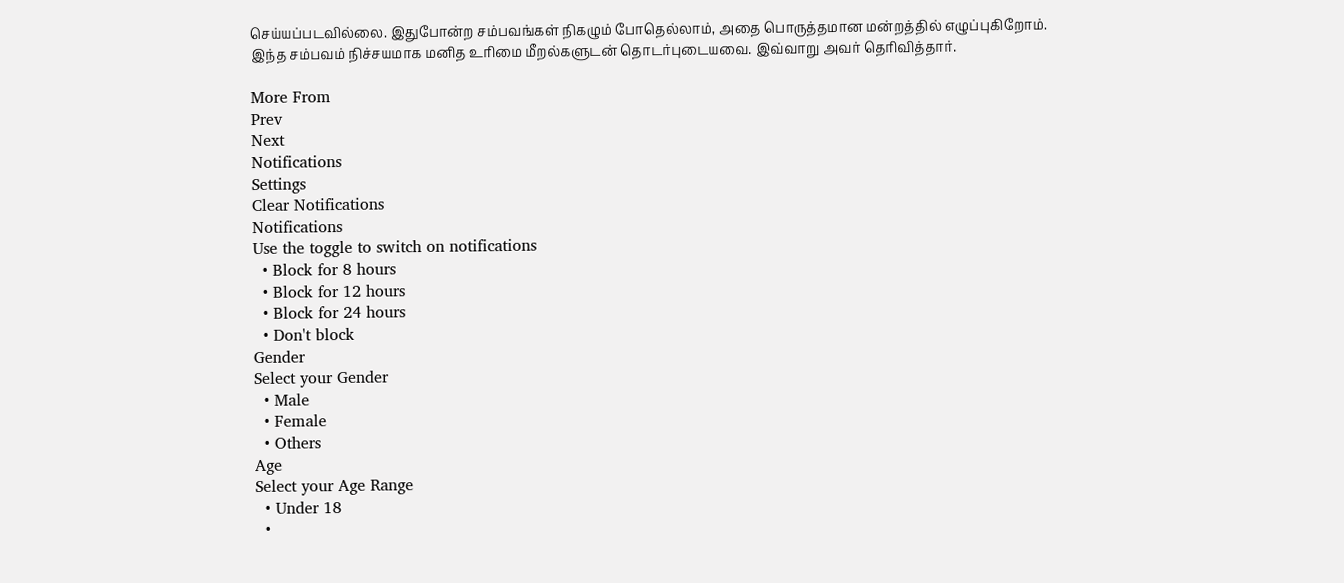செய்யப்படவில்லை. இதுபோன்ற சம்பவங்கள் நிகழும் போதெல்லாம், அதை பொருத்தமான மன்றத்தில் எழுப்புகிறோம். இந்த சம்பவம் நிச்சயமாக மனித உரிமை மீறல்களுடன் தொடர்புடையவை. இவ்வாறு அவர் தெரிவித்தார்.

More From
Prev
Next
Notifications
Settings
Clear Notifications
Notifications
Use the toggle to switch on notifications
  • Block for 8 hours
  • Block for 12 hours
  • Block for 24 hours
  • Don't block
Gender
Select your Gender
  • Male
  • Female
  • Others
Age
Select your Age Range
  • Under 18
  •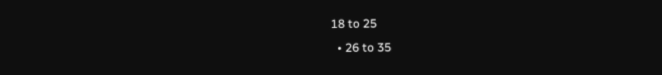18 to 25
  • 26 to 35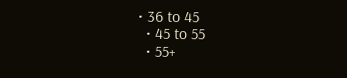• 36 to 45
  • 45 to 55
  • 55+